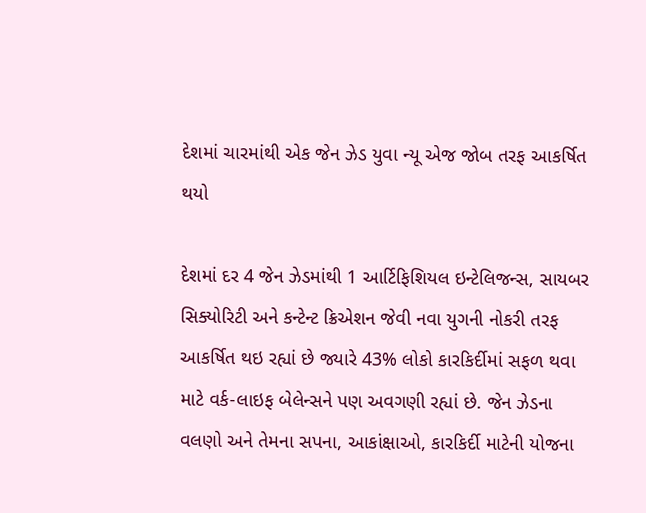દેશમાં ચારમાંથી એક જેન ઝેડ યુવા ન્યૂ એજ જોબ તરફ આકર્ષિત થયો

દેશમાં દર 4 જેન ઝેડમાંથી 1 આર્ટિફિશિયલ ઇન્ટેલિજન્સ, સાયબર સિક્યોરિટી અને કન્ટેન્ટ ક્રિએશન જેવી નવા યુગની નોકરી તરફ આકર્ષિત થઇ રહ્યાં છે જ્યારે 43% લોકો કારકિર્દીમાં સફળ થવા માટે વર્ક-લાઇફ બેલેન્સને પણ અવગણી રહ્યાં છે. જેન ઝેડના વલણો અને તેમના સપના, આકાંક્ષાઓ, કારકિર્દી માટેની યોજના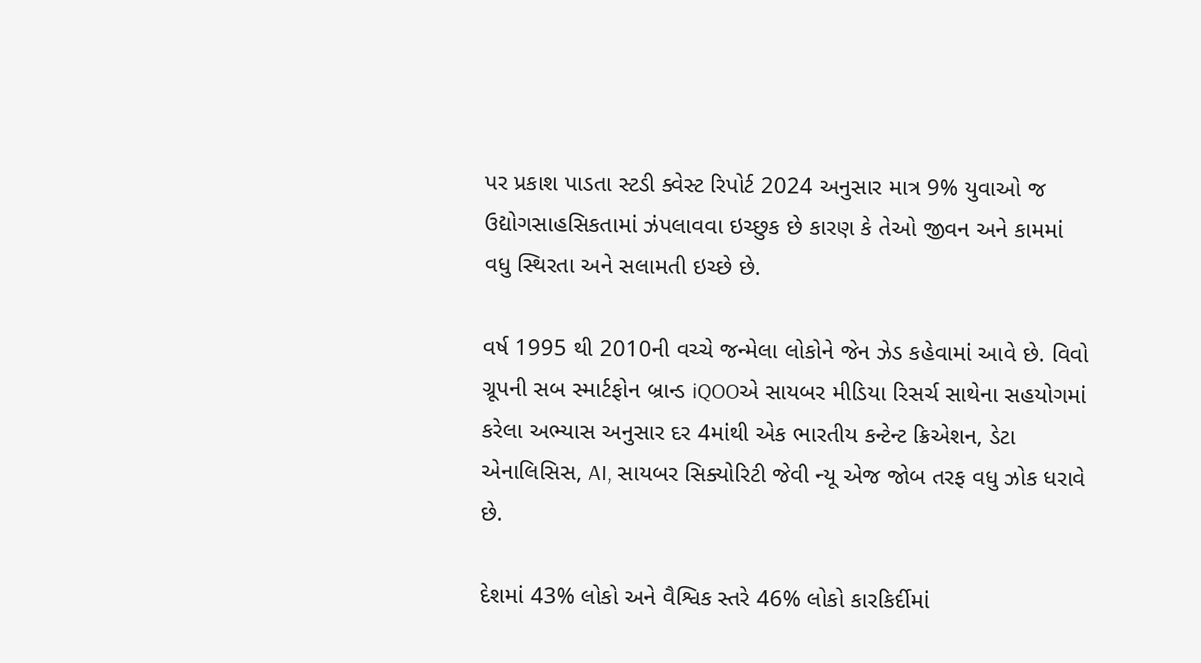પર પ્રકાશ પાડતા સ્ટડી ક્વેસ્ટ રિપોર્ટ 2024 અનુસાર માત્ર 9% યુવાઓ જ ઉદ્યોગસાહસિકતામાં ઝંપલાવવા ઇચ્છુક છે કારણ કે તેઓ જીવન અને કામમાં વધુ સ્થિરતા અને સલામતી ઇચ્છે છે.

વર્ષ 1995 થી 2010ની વચ્ચે જન્મેલા લોકોને જેન ઝેડ કહેવામાં આવે છે. વિવો ગ્રૂપની સબ સ્માર્ટફોન બ્રાન્ડ iQOOએ સાયબર મીડિયા રિસર્ચ સાથેના સહયોગમાં કરેલા અભ્યાસ અનુસાર દર 4માંથી એક ભારતીય કન્ટેન્ટ ક્રિએશન, ડેટા એનાલિસિસ, AI, સાયબર સિક્યોરિટી જેવી ન્યૂ એજ જોબ તરફ વધુ ઝોક ધરાવે છે.

દેશમાં 43% લોકો અને વૈશ્વિક સ્તરે 46% લોકો કારકિર્દીમાં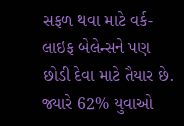સફળ થવા માટે વર્ક-લાઇફ બેલેન્સને પણ છોડી દેવા માટે તૈયાર છે. જ્યારે 62% યુવાઓ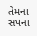તેમના સપના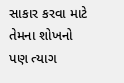સાકાર કરવા માટે તેમના શોખનો પણ ત્યાગ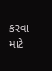કરવા માટે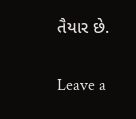તૈયાર છે.

Leave a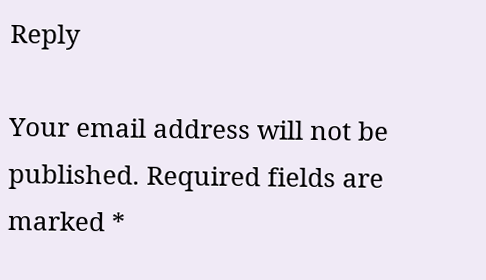Reply

Your email address will not be published. Required fields are marked *